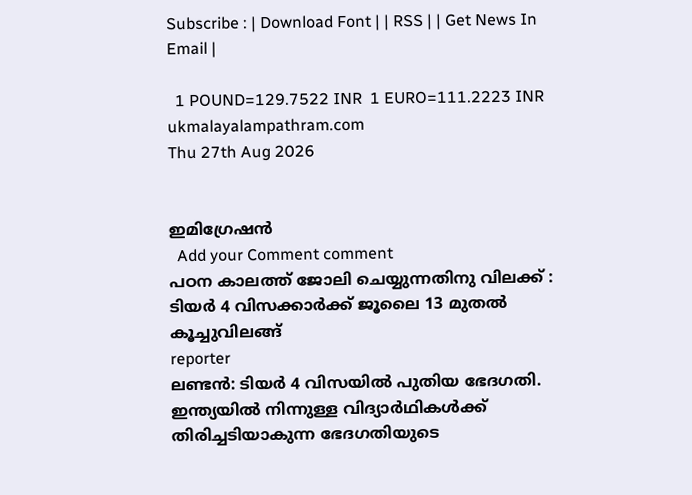Subscribe : | Download Font | | RSS | | Get News In Email |

  1 POUND=129.7522 INR  1 EURO=111.2223 INR
ukmalayalampathram.com
Thu 27th Aug 2026


ഇമിഗ്രേഷന്‍
  Add your Comment comment
പഠന കാലത്ത് ജോലി ചെയ്യുന്നതിനു വിലക്ക് : ടിയര്‍ 4 വിസക്കാര്‍ക്ക് ജൂലൈ 13 മുതല്‍ കൂച്ചുവിലങ്ങ്
reporter
ലണ്ടന്‍: ടിയര്‍ 4 വിസയില്‍ പുതിയ ഭേദഗതി. ഇന്ത്യയില്‍ നിന്നുള്ള വിദ്യാര്‍ഥികള്‍ക്ക് തിരിച്ചടിയാകുന്ന ഭേദഗതിയുടെ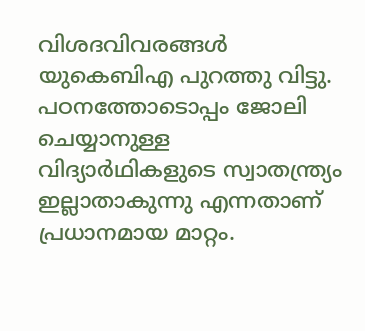വിശദവിവരങ്ങള്‍ യുകെബിഎ പുറത്തു വിട്ടു. പഠനത്തോടൊപ്പം ജോലി ചെയ്യാനുള്ള വിദ്യാര്‍ഥികളുടെ സ്വാതന്ത്ര്യം ഇല്ലാതാകുന്നു എന്നതാണ് പ്രധാനമായ മാറ്റം.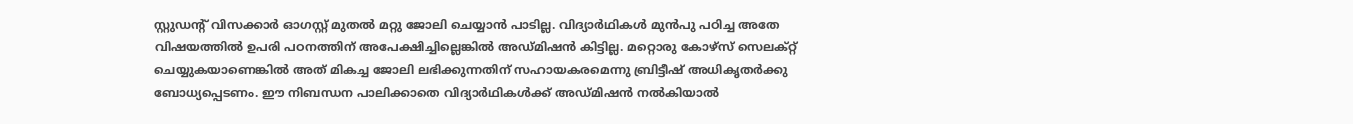സ്റ്റുഡന്റ് വിസക്കാര്‍ ഓഗസ്റ്റ് മുതല്‍ മറ്റു ജോലി ചെയ്യാന്‍ പാടില്ല. വിദ്യാര്‍ഥികള്‍ മുന്‍പു പഠിച്ച അതേ വിഷയത്തില്‍ ഉപരി പഠനത്തിന് അപേക്ഷിച്ചില്ലെങ്കില്‍ അഡ്മിഷന്‍ കിട്ടില്ല. മറ്റൊരു കോഴ്‌സ് സെലക്റ്റ് ചെയ്യുകയാണെങ്കില്‍ അത് മികച്ച ജോലി ലഭിക്കുന്നതിന് സഹായകരമെന്നു ബ്രിട്ടീഷ് അധികൃതര്‍ക്കു ബോധ്യപ്പെടണം. ഈ നിബന്ധന പാലിക്കാതെ വിദ്യാര്‍ഥികള്‍ക്ക് അഡ്മിഷന്‍ നല്‍കിയാല്‍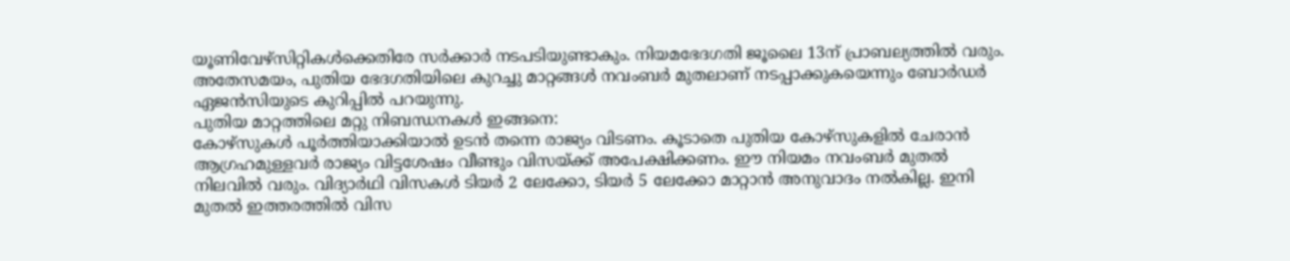യൂണിവേഴ്‌സിറ്റികള്‍ക്കെതിരേ സര്‍ക്കാര്‍ നടപടിയുണ്ടാകും. നിയമഭേദഗതി ജൂലൈ 13ന് പ്രാബല്യത്തില്‍ വരും. അതേസമയം, പുതിയ ഭേദഗതിയിലെ കുറച്ചു മാറ്റങ്ങള്‍ നവംബര്‍ മുതലാണ് നടപ്പാക്കുകയെന്നും ബോര്‍ഡര്‍ ഏജന്‍സിയുടെ കുറിപ്പില്‍ പറയുന്നു.
പുതിയ മാറ്റത്തിലെ മറ്റു നിബന്ധനകള്‍ ഇങ്ങനെ:
കോഴ്‌സുകള്‍ പൂര്‍ത്തിയാക്കിയാല്‍ ഉടന്‍ തന്നെ രാജ്യം വിടണം. കൂടാതെ പുതിയ കോഴ്‌സുകളില്‍ ചേരാന്‍ ആഗ്രഹമുള്ളവര്‍ രാജ്യം വിട്ടശേഷം വീണ്ടും വിസയ്ക്ക് അപേക്ഷിക്കണം. ഈ നിയമം നവംബര്‍ മുതല്‍ നിലവില്‍ വരും. വിദ്യാര്‍ഥി വിസകള്‍ ടിയര്‍ 2 ലേക്കോ, ടിയര്‍ 5 ലേക്കോ മാറ്റാന്‍ അനുവാദം നല്‍കില്ല. ഇനി മുതല്‍ ഇത്തരത്തില്‍ വിസ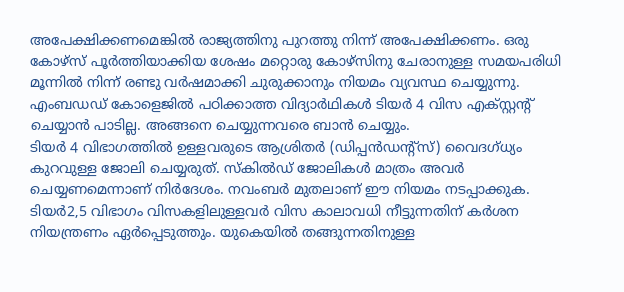അപേക്ഷിക്കണമെങ്കില്‍ രാജ്യത്തിനു പുറത്തു നിന്ന് അപേക്ഷിക്കണം. ഒരു കോഴ്‌സ് പൂര്‍ത്തിയാക്കിയ ശേഷം മറ്റൊരു കോഴ്‌സിനു ചേരാനുള്ള സമയപരിധി മൂന്നില്‍ നിന്ന് രണ്ടു വര്‍ഷമാക്കി ചുരുക്കാനും നിയമം വ്യവസ്ഥ ചെയ്യുന്നു.
എംബഡഡ് കോളെജില്‍ പഠിക്കാത്ത വിദ്യാര്‍ഥികള്‍ ടിയര്‍ 4 വിസ എക്സ്റ്റന്റ് ചെയ്യാന്‍ പാടില്ല. അങ്ങനെ ചെയ്യുന്നവരെ ബാന്‍ ചെയ്യും.
ടിയര്‍ 4 വിഭാഗത്തില്‍ ഉള്ളവരുടെ ആശ്രിതര്‍ (ഡിപ്പന്‍ഡന്റ്‌സ്) വൈദഗ്ധ്യം കുറവുള്ള ജോലി ചെയ്യരുത്. സ്‌കില്‍ഡ് ജോലികള്‍ മാത്രം അവര്‍ ചെയ്യണമെന്നാണ് നിര്‍ദേശം. നവംബര്‍ മുതലാണ് ഈ നിയമം നടപ്പാക്കുക.
ടിയര്‍2,5 വിഭാഗം വിസകളിലുള്ളവര്‍ വിസ കാലാവധി നീട്ടുന്നതിന് കര്‍ശന നിയന്ത്രണം ഏര്‍പ്പെടുത്തും. യുകെയില്‍ തങ്ങുന്നതിനുള്ള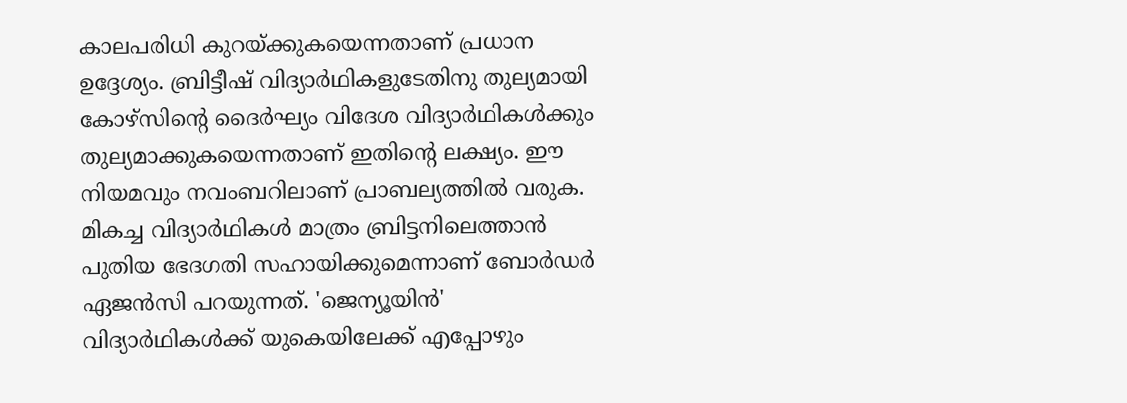കാലപരിധി കുറയ്ക്കുകയെന്നതാണ് പ്രധാന ഉദ്ദേശ്യം. ബ്രിട്ടീഷ് വിദ്യാര്‍ഥികളുടേതിനു തുല്യമായി കോഴ്‌സിന്റെ ദൈര്‍ഘ്യം വിദേശ വിദ്യാര്‍ഥികള്‍ക്കും തുല്യമാക്കുകയെന്നതാണ് ഇതിന്റെ ലക്ഷ്യം. ഈ നിയമവും നവംബറിലാണ് പ്രാബല്യത്തില്‍ വരുക.
മികച്ച വിദ്യാര്‍ഥികള്‍ മാത്രം ബ്രിട്ടനിലെത്താന്‍ പുതിയ ഭേദഗതി സഹായിക്കുമെന്നാണ് ബോര്‍ഡര്‍ ഏജന്‍സി പറയുന്നത്. 'ജെന്യൂയിന്‍' വിദ്യാര്‍ഥികള്‍ക്ക് യുകെയിലേക്ക് എപ്പോഴും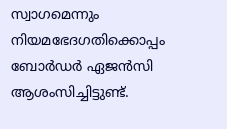സ്വാഗമെന്നും നിയമഭേദഗതിക്കൊപ്പം ബോര്‍ഡര്‍ ഏജന്‍സി ആശംസിച്ചിട്ടുണ്ട്.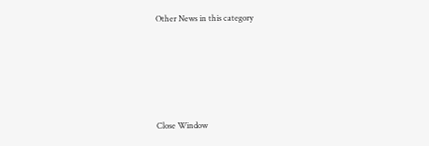Other News in this category








Close Window